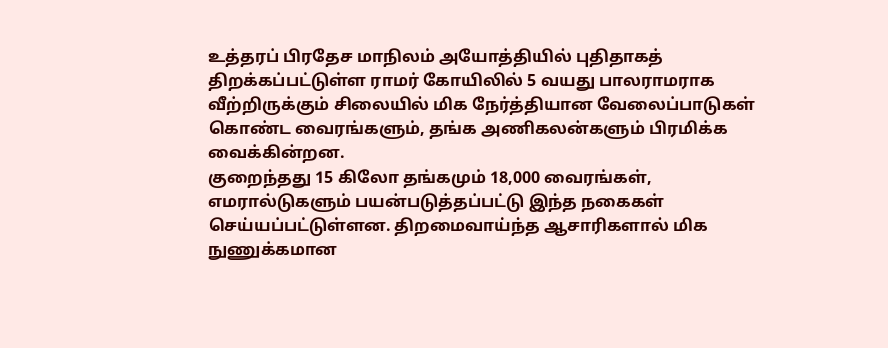உத்தரப் பிரதேச மாநிலம் அயோத்தியில் புதிதாகத் திறக்கப்பட்டுள்ள ராமர் கோயிலில் 5 வயது பாலராமராக வீற்றிருக்கும் சிலையில் மிக நேர்த்தியான வேலைப்பாடுகள் கொண்ட வைரங்களும், தங்க அணிகலன்களும் பிரமிக்க வைக்கின்றன.
குறைந்தது 15 கிலோ தங்கமும் 18,000 வைரங்கள், எமரால்டுகளும் பயன்படுத்தப்பட்டு இந்த நகைகள் செய்யப்பட்டுள்ளன. திறமைவாய்ந்த ஆசாரிகளால் மிக நுணுக்கமான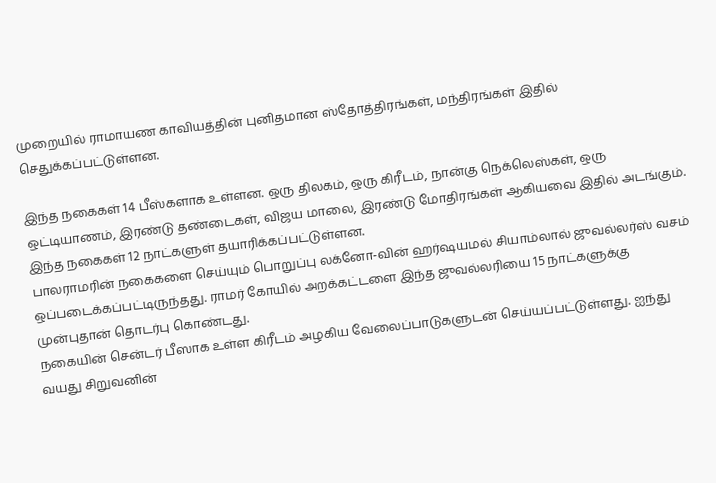முறையில் ராமாயண காவியத்தின் புனிதமான ஸ்தோத்திரங்கள், மந்திரங்கள் இதில் செதுக்கப்பட்டுள்ளன.

இந்த நகைகள் 14 பீஸ்களாக உள்ளன. ஒரு திலகம், ஒரு கிரீடம், நான்கு நெக்லெஸ்கள், ஒரு ஒட்டியாணம், இரண்டு தண்டைகள், விஜய மாலை, இரண்டு மோதிரங்கள் ஆகியவை இதில் அடங்கும். இந்த நகைகள் 12 நாட்களுள் தயாரிக்கப்பட்டுள்ளன.
பாலராமரின் நகைகளை செய்யும் பொறுப்பு லக்னோ-வின் ஹர்ஷயமல் சியாம்லால் ஜுவல்லர்ஸ் வசம் ஒப்படைக்கப்பட்டிருந்தது. ராமர் கோயில் அறக்கட்டளை இந்த ஜுவல்லரியை 15 நாட்களுக்கு முன்புதான் தொடர்பு கொண்டது.
நகையின் சென்டர் பீஸாக உள்ள கிரீடம் அழகிய வேலைப்பாடுகளுடன் செய்யப்பட்டுள்ளது. ஐந்து வயது சிறுவனின்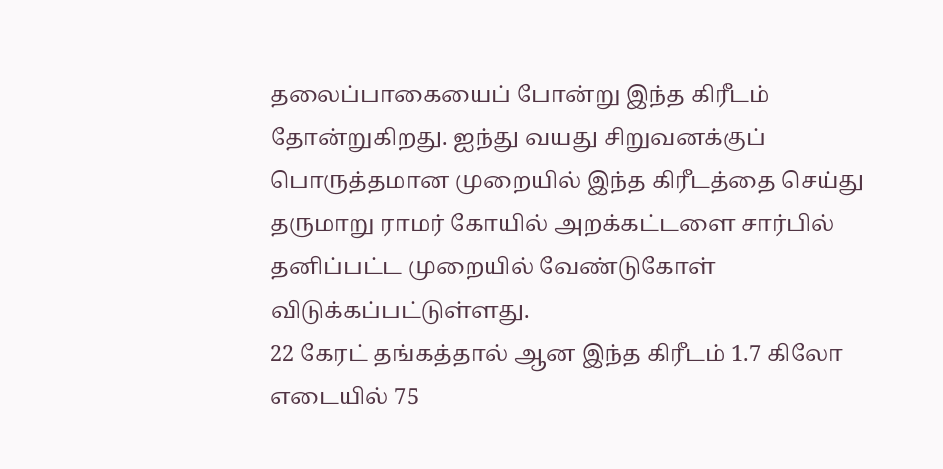தலைப்பாகையைப் போன்று இந்த கிரீடம் தோன்றுகிறது. ஐந்து வயது சிறுவனக்குப் பொருத்தமான முறையில் இந்த கிரீடத்தை செய்து தருமாறு ராமர் கோயில் அறக்கட்டளை சார்பில் தனிப்பட்ட முறையில் வேண்டுகோள் விடுக்கப்பட்டுள்ளது.
22 கேரட் தங்கத்தால் ஆன இந்த கிரீடம் 1.7 கிலோ எடையில் 75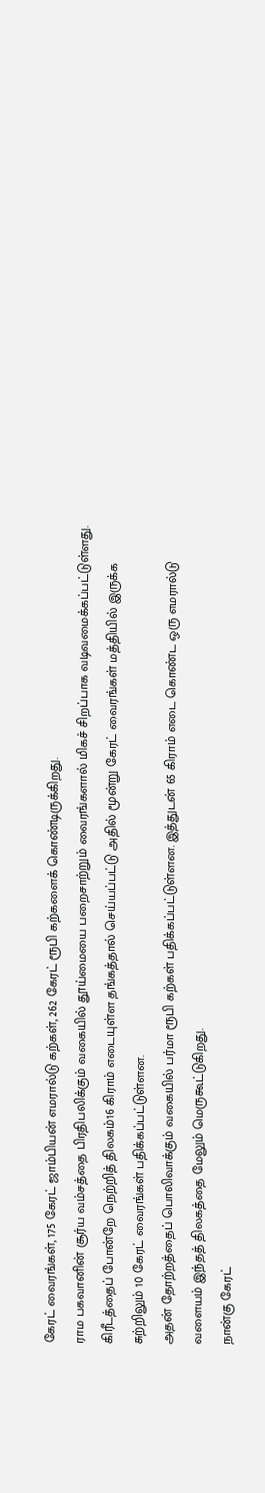கேரட் வைரங்கள், 175 கேரட் ஜாம்பியன் எமரால்டு கற்கள், 262 கேரட் ரூபி கற்களைக் கொண்டிருக்கிறது.
ராம பகவானின் சூர்ய வம்சத்தை பிரதிபலிக்கும் வகையில் தூய்மையை பறைசாற்றும் வைரங்களால் மிகச் சிறப்பாக வடிவமைக்கப்பட்டுள்ளது.
கிரீடத்தைப் போன்றே நெற்றித் திலகம்16 கிராம் எடையுள்ள தங்கத்தால் செய்யப்பட்டு அதில் மூன்று கேரட் வைரங்கள் மத்தியில் இருக்க சுற்றிலும் 10 கேரட் வைரங்கள் பதிக்கப்பட்டுள்ளன.
அதன் தோற்றத்தைப் பொலிவாக்கும் வகையில் பர்மா ரூபி கற்கள் பதிக்கப்பட்டுள்ளன. இத்துடன் 65 கிராம் எடை கொண்ட ஒரு எமரால்டு வளையம் இந்தத் திலகத்தை மேலும் மெருகூட்டுகிறது.
நான்கு கேரட்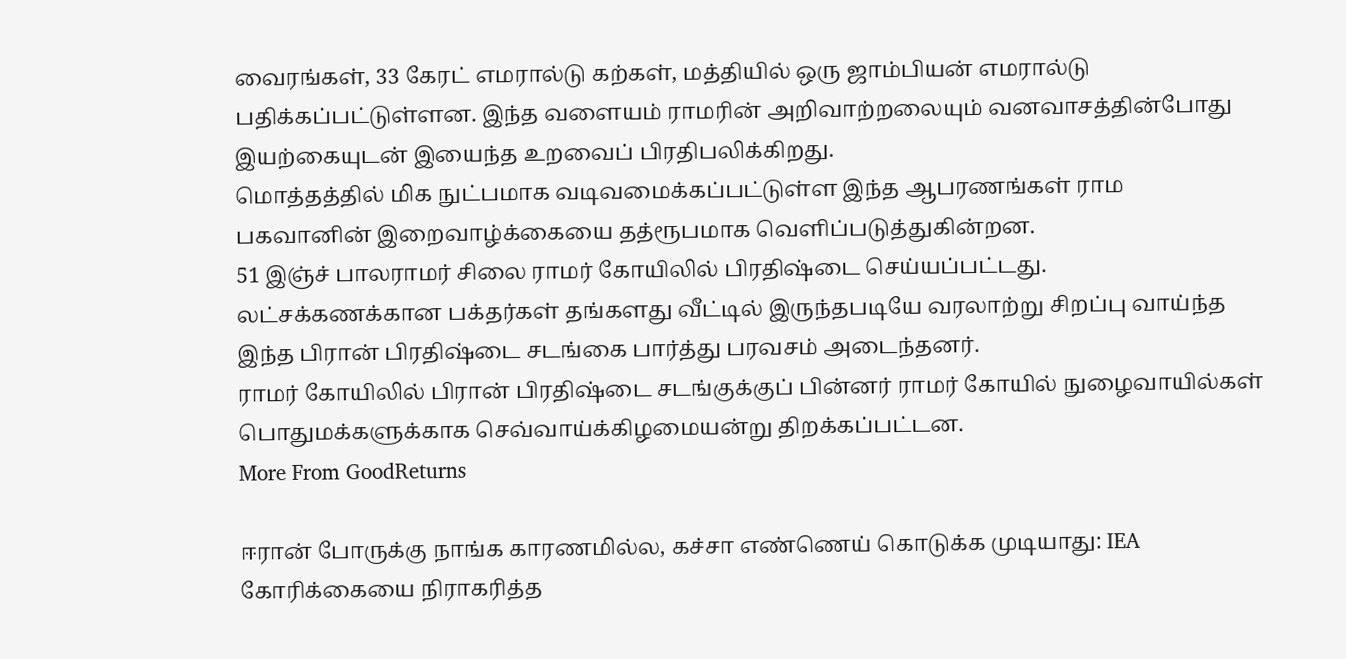வைரங்கள், 33 கேரட் எமரால்டு கற்கள், மத்தியில் ஒரு ஜாம்பியன் எமரால்டு பதிக்கப்பட்டுள்ளன. இந்த வளையம் ராமரின் அறிவாற்றலையும் வனவாசத்தின்போது இயற்கையுடன் இயைந்த உறவைப் பிரதிபலிக்கிறது.
மொத்தத்தில் மிக நுட்பமாக வடிவமைக்கப்பட்டுள்ள இந்த ஆபரணங்கள் ராம பகவானின் இறைவாழ்க்கையை தத்ரூபமாக வெளிப்படுத்துகின்றன.
51 இஞ்ச் பாலராமர் சிலை ராமர் கோயிலில் பிரதிஷ்டை செய்யப்பட்டது.
லட்சக்கணக்கான பக்தர்கள் தங்களது வீட்டில் இருந்தபடியே வரலாற்று சிறப்பு வாய்ந்த இந்த பிரான் பிரதிஷ்டை சடங்கை பார்த்து பரவசம் அடைந்தனர்.
ராமர் கோயிலில் பிரான் பிரதிஷ்டை சடங்குக்குப் பின்னர் ராமர் கோயில் நுழைவாயில்கள் பொதுமக்களுக்காக செவ்வாய்க்கிழமையன்று திறக்கப்பட்டன.
More From GoodReturns

ஈரான் போருக்கு நாங்க காரணமில்ல, கச்சா எண்ணெய் கொடுக்க முடியாது: IEA கோரிக்கையை நிராகரித்த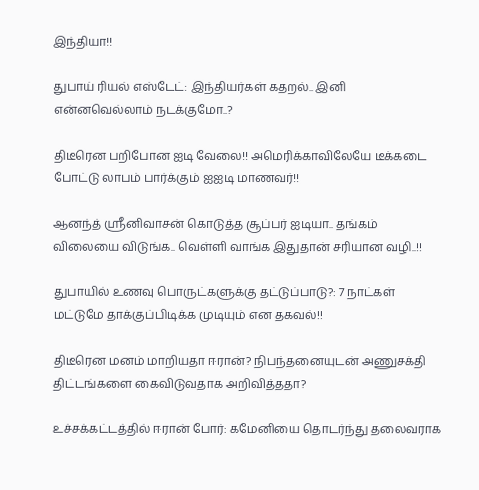இந்தியா!!

துபாய் ரியல் எஸ்டேட்: இந்தியர்கள் கதறல்.. இனி என்னவெல்லாம் நடக்குமோ..?

திடீரென பறிபோன ஐடி வேலை!! அமெரிக்காவிலேயே டீக்கடை போட்டு லாபம் பார்க்கும் ஐஐடி மாணவர்!!

ஆனந்த் ஸ்ரீனிவாசன் கொடுத்த சூப்பர் ஐடியா.. தங்கம் விலையை விடுங்க.. வெள்ளி வாங்க இதுதான் சரியான வழி..!!

துபாயில் உணவு பொருட்களுக்கு தட்டுப்பாடு?: 7 நாட்கள் மட்டுமே தாக்குப்பிடிக்க முடியும் என தகவல்!!

திடீரென மனம் மாறியதா ஈரான்? நிபந்தனையுடன் அணுசக்தி திட்டங்களை கைவிடுவதாக அறிவித்ததா?

உச்சக்கட்டத்தில் ஈரான் போர்: கமேனியை தொடர்ந்து தலைவராக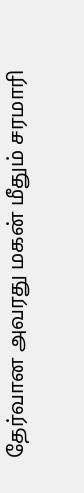தேர்வான அவரது மகன் மீதும் சரமாரி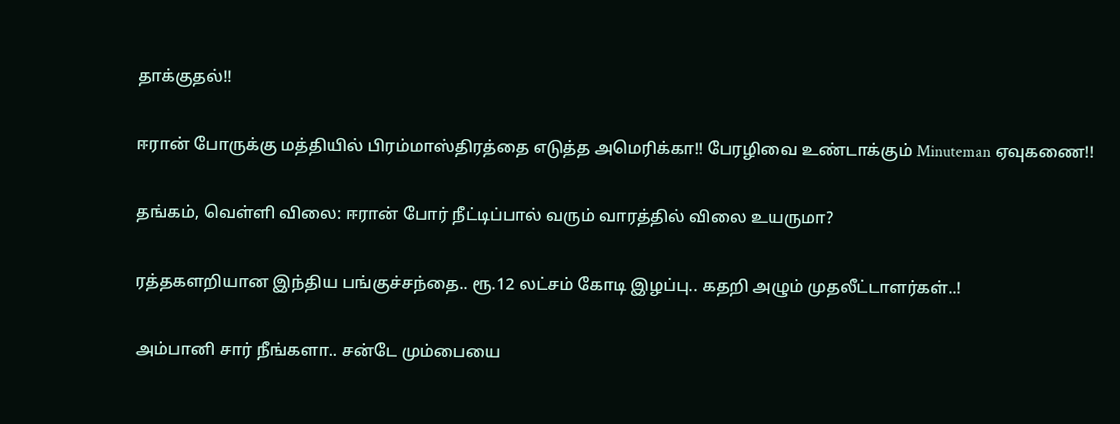தாக்குதல்!!

ஈரான் போருக்கு மத்தியில் பிரம்மாஸ்திரத்தை எடுத்த அமெரிக்கா!! பேரழிவை உண்டாக்கும் Minuteman ஏவுகணை!!

தங்கம், வெள்ளி விலை: ஈரான் போர் நீட்டிப்பால் வரும் வாரத்தில் விலை உயருமா?

ரத்தகளறியான இந்திய பங்குச்சந்தை.. ரூ.12 லட்சம் கோடி இழப்பு.. கதறி அழும் முதலீட்டாளர்கள்..!

அம்பானி சார் நீங்களா.. சன்டே மும்பையை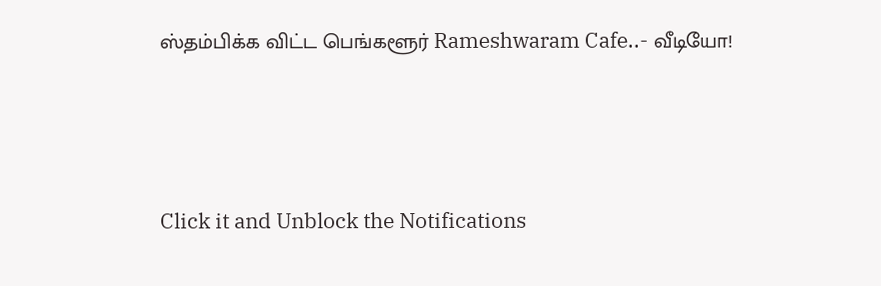ஸ்தம்பிக்க விட்ட பெங்களூர் Rameshwaram Cafe..- வீடியோ!



Click it and Unblock the Notifications